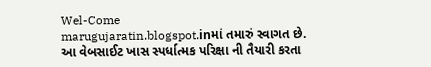Wel-Come
marugujaratin.blogspot.inમાં તમારું સ્વાગત છે.
આ વેબસાઈટ ખાસ સ્પર્ધાત્મક પરિક્ષા ની તૈયારી કરતા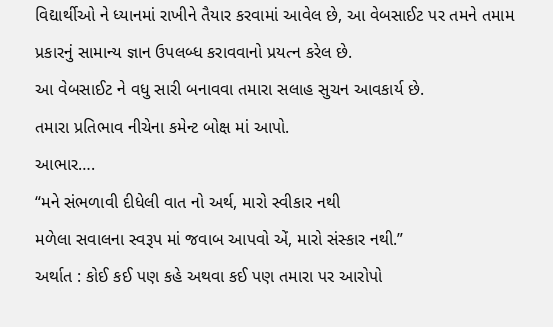વિદ્યાર્થીઓ ને ધ્યાનમાં રાખીને તૈયાર કરવામાં આવેલ છે, આ વેબસાઈટ પર તમને તમામ પ્રકારનું સામાન્ય જ્ઞાન ઉપલબ્ધ કરાવવાનો પ્રયત્ન કરેલ છે.
આ વેબસાઈટ ને વધુ સારી બનાવવા તમારા સલાહ સુચન આવકાર્ય છે.
તમારા પ્રતિભાવ નીચેના કમેન્ટ બોક્ષ માં આપો.
આભાર….
“મને સંભળાવી દીધેલી વાત નો અર્થ, મારો સ્વીકાર નથી
મળેલા સવાલના સ્વરૂપ માં જવાબ આપવો એં, મારો સંસ્કાર નથી.”
અર્થાત : કોઈ કઈ પણ કહે અથવા કઈ પણ તમારા પર આરોપો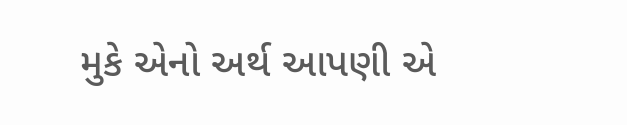મુકે એનો અર્થ આપણી એ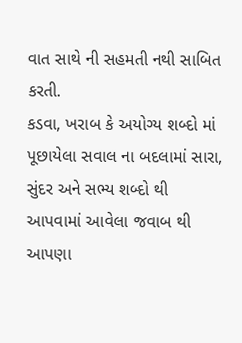વાત સાથે ની સહમતી નથી સાબિત કરતી.
કડવા, ખરાબ કે અયોગ્ય શબ્દો માં પૂછાયેલા સવાલ ના બદલામાં સારા, સુંદર અને સભ્ય શબ્દો થી આપવામાં આવેલા જવાબ થી આપણા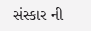સંસ્કાર ની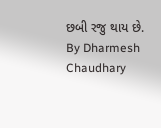છબી રજુ થાય છે.
By Dharmesh Chaudhary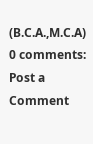(B.C.A.,M.C.A)
0 comments:
Post a Comment